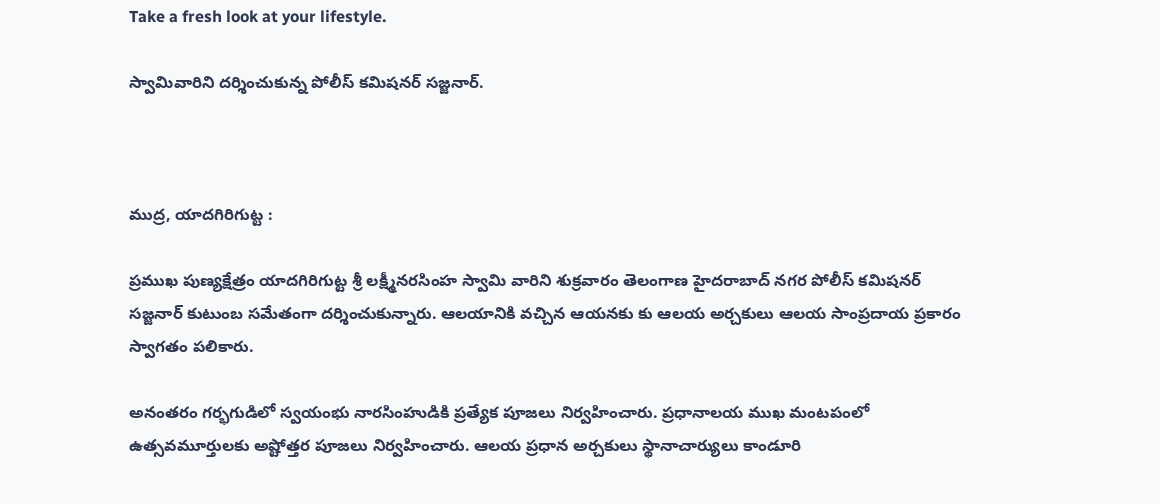Take a fresh look at your lifestyle.

స్వామివారిని దర్శించుకున్న పోలీస్ కమిషనర్ సజ్జనార్.



ముద్ర, యాదగిరిగుట్ట :

ప్రముఖ పుణ్యక్షేత్రం యాదగిరిగుట్ట శ్రీ లక్ష్మీనరసింహ స్వామి వారిని శుక్రవారం తెలంగాణ హైదరాబాద్ నగర పోలీస్ కమిషనర్ సజ్జనార్ కుటుంబ సమేతంగా దర్శించుకున్నారు. ఆలయానికి వచ్చిన ఆయనకు కు ఆలయ అర్చకులు ఆలయ సాంప్రదాయ ప్రకారం స్వాగతం పలికారు.

అనంతరం గర్భగుడిలో స్వయంభు నారసింహుడికి ప్రత్యేక పూజలు నిర్వహించారు. ప్రధానాలయ ముఖ మంటపంలో ఉత్సవమూర్తులకు అష్టోత్తర పూజలు నిర్వహించారు. ఆలయ ప్రధాన అర్చకులు స్థానాచార్యులు కాండూరి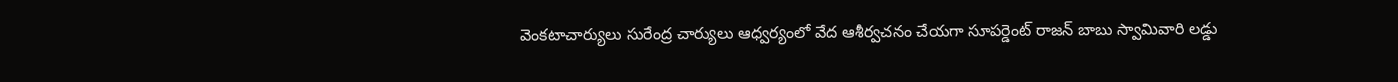వెంకటాచార్యులు సురేంద్ర చార్యులు ఆధ్వర్యంలో వేద ఆశీర్వచనం చేయగా సూపర్డెంట్ రాజన్ బాబు స్వామివారి లడ్డు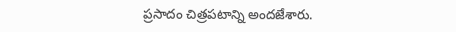ప్రసాదం చిత్రపటాన్ని అందజేశారు.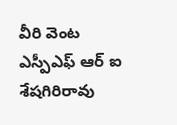వీరి వెంట ఎస్పీఎఫ్ ఆర్ ఐ శేషగిరిరావు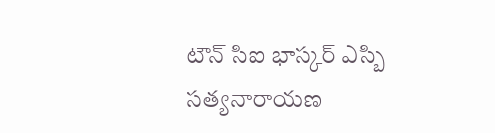టౌన్ సిఐ భాస్కర్ ఎస్బి సత్యనారాయణ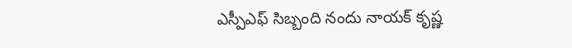ఎస్పీఎఫ్ సిబ్బంది నందు నాయక్ కృష్ణ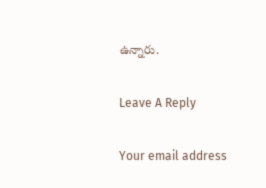ఉన్నారు.

Leave A Reply

Your email address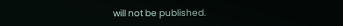will not be published.